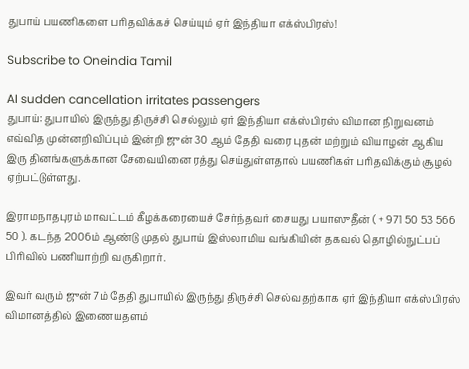துபாய் பயணிகளை பரிதவிக்கச் செய்யும் ஏர் இந்தியா எக்ஸ்பிரஸ்!

Subscribe to Oneindia Tamil

AI sudden cancellation irritates passengers
துபாய்: துபாயில் இருந்து திருச்சி செல்லும் ஏர் இந்தியா எக்ஸ்பிரஸ் விமான நிறுவனம் எவ்வித முன்னறிவிப்பும் இன்றி ஜுன் 30 ஆம் தேதி வரை புதன் மற்றும் வியாழன் ஆகிய இரு தினங்களுக்கான சேவையினை ரத்து செய்துள்ளதால் பயணிகள் பரிதவிக்கும் சூழல் ஏற்பட்டுள்ளது.

இராமநாதபுரம் மாவட்டம் கீழக்கரையைச் சேர்ந்தவர் சையது பயாஸுதீன் ( + 971 50 53 566 50 ). கடந்த 2006ம் ஆண்டு முதல் துபாய் இஸ்லாமிய வங்கியின் தகவல் தொழில்நுட்பப் பிரிவில் பணியாற்றி வருகிறார்.

இவர் வரும் ஜுன் 7ம் தேதி துபாயில் இருந்து திருச்சி செல்வதற்காக ஏர் இந்தியா எக்ஸ்பிரஸ் விமானத்தில் இணையதளம்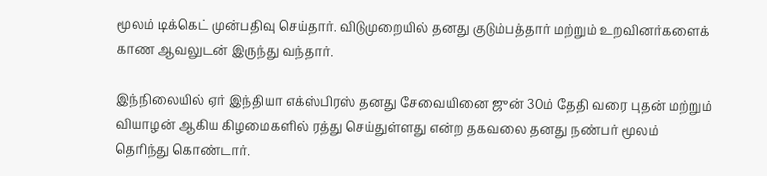மூலம் டிக்கெட் முன்பதிவு செய்தார். விடுமுறையில் தனது குடும்பத்தார் மற்றும் உறவினர்களைக் காண ஆவலுடன் இருந்து வந்தார்.

இந்நிலையில் ஏர் இந்தியா எக்ஸ்பிரஸ் தனது சேவையினை ஜுன் 30ம் தேதி வரை புதன் மற்றும் வியாழன் ஆகிய கிழமைகளில் ரத்து செய்துள்ளது என்ற தகவலை தனது நண்பர் மூலம் தெரிந்து கொண்டார்.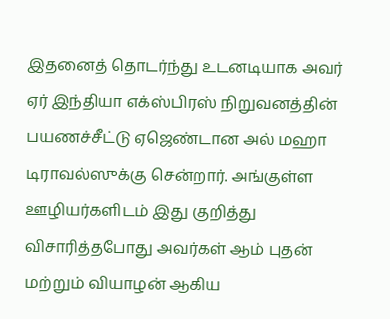இதனைத் தொடர்ந்து உடனடியாக அவர் ஏர் இந்தியா எக்ஸ்பிரஸ் நிறுவனத்தின் பயணச்சீட்டு ஏஜெண்டான அல் மஹா டிராவல்ஸுக்கு சென்றார். அங்குள்ள ஊழியர்களிடம் இது குறித்து விசாரித்தபோது அவர்கள் ஆம் புதன் மற்றும் வியாழன் ஆகிய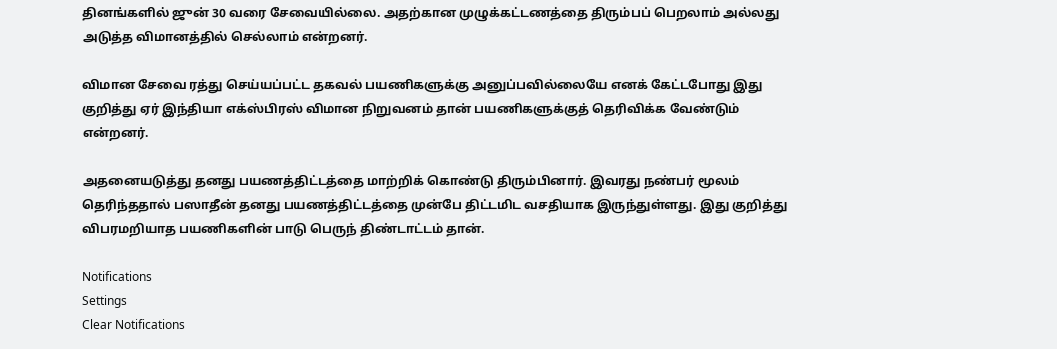தினங்களில் ஜுன் 30 வரை சேவையில்லை. அதற்கான முழுக்கட்டணத்தை திரும்பப் பெறலாம் அல்லது அடுத்த விமானத்தில் செல்லாம் என்றனர்.

விமான சேவை ரத்து செய்யப்பட்ட தகவல் பயணிகளுக்கு அனுப்பவில்லையே எனக் கேட்டபோது இது குறித்து ஏர் இந்தியா எக்ஸ்பிரஸ் விமான நிறுவனம் தான் பயணிகளுக்குத் தெரிவிக்க வேண்டும் என்றனர்.

அதனையடுத்து தனது பயணத்திட்டத்தை மாற்றிக் கொண்டு திரும்பினார். இவரது நண்பர் மூலம் தெரிந்ததால் பஸாதீன் தனது பயணத்திட்டத்தை முன்பே திட்டமிட வசதியாக இருந்துள்ளது. இது குறித்து விபரமறியாத பயணிகளின் பாடு பெருந் திண்டாட்டம் தான்.

Notifications
Settings
Clear Notifications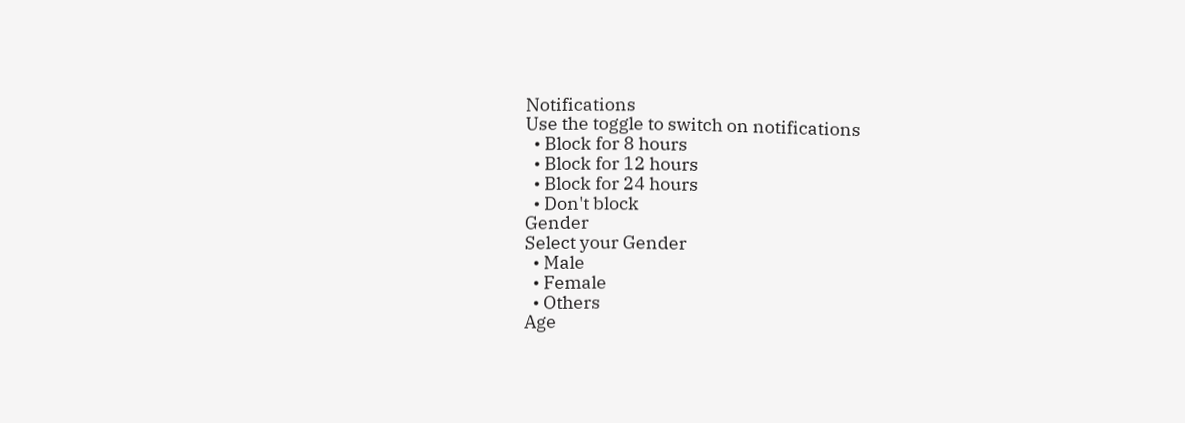Notifications
Use the toggle to switch on notifications
  • Block for 8 hours
  • Block for 12 hours
  • Block for 24 hours
  • Don't block
Gender
Select your Gender
  • Male
  • Female
  • Others
Age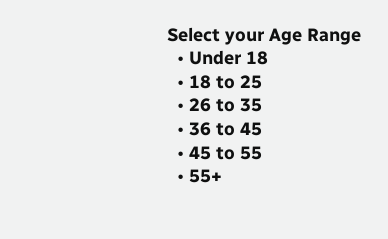Select your Age Range
  • Under 18
  • 18 to 25
  • 26 to 35
  • 36 to 45
  • 45 to 55
  • 55+